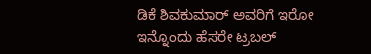ಡಿಕೆ ಶಿವಕುಮಾರ್ ಅವರಿಗೆ ಇರೋ ಇನ್ನೊಂದು ಹೆಸರೇ ಟ್ರಬಲ್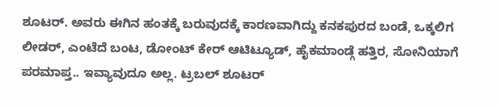ಶೂಟರ್. ಅವರು ಈಗಿನ ಹಂತಕ್ಕೆ ಬರುವುದಕ್ಕೆ ಕಾರಣವಾಗಿದ್ದು ಕನಕಪುರದ ಬಂಡೆ, ಒಕ್ಕಲಿಗ ಲೀಡರ್, ಎಂಟೆದೆ ಬಂಟ, ಡೋಂಟ್ ಕೇರ್ ಆಟಿಟ್ಯೂಡ್, ಹೈಕಮಾಂಡ್ಗೆ ಹತ್ತಿರ, ಸೋನಿಯಾಗೆ ಪರಮಾಪ್ತ.. ಇವ್ಯಾವುದೂ ಅಲ್ಲ. ಟ್ರಬಲ್ ಶೂಟರ್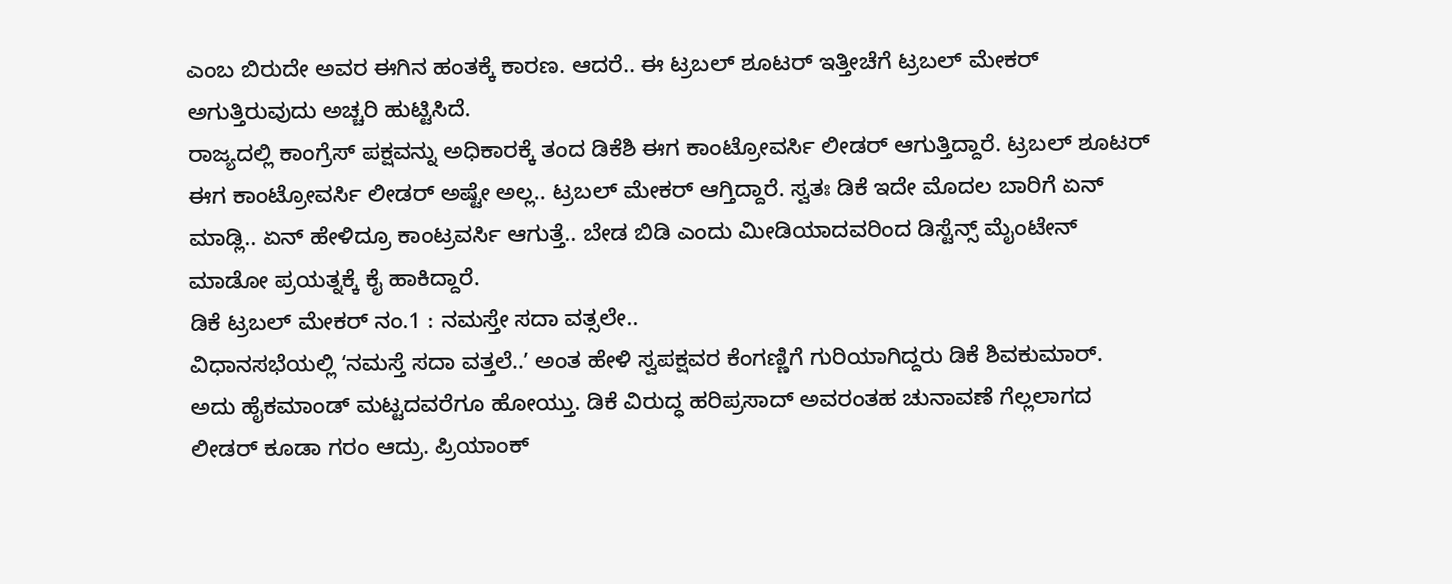ಎಂಬ ಬಿರುದೇ ಅವರ ಈಗಿನ ಹಂತಕ್ಕೆ ಕಾರಣ. ಆದರೆ.. ಈ ಟ್ರಬಲ್ ಶೂಟರ್ ಇತ್ತೀಚೆಗೆ ಟ್ರಬಲ್ ಮೇಕರ್ ಅಗುತ್ತಿರುವುದು ಅಚ್ಚರಿ ಹುಟ್ಟಿಸಿದೆ.
ರಾಜ್ಯದಲ್ಲಿ ಕಾಂಗ್ರೆಸ್ ಪಕ್ಷವನ್ನು ಅಧಿಕಾರಕ್ಕೆ ತಂದ ಡಿಕೆಶಿ ಈಗ ಕಾಂಟ್ರೋವರ್ಸಿ ಲೀಡರ್ ಆಗುತ್ತಿದ್ದಾರೆ. ಟ್ರಬಲ್ ಶೂಟರ್ ಈಗ ಕಾಂಟ್ರೋವರ್ಸಿ ಲೀಡರ್ ಅಷ್ಟೇ ಅಲ್ಲ.. ಟ್ರಬಲ್ ಮೇಕರ್ ಆಗ್ತಿದ್ದಾರೆ. ಸ್ವತಃ ಡಿಕೆ ಇದೇ ಮೊದಲ ಬಾರಿಗೆ ಏನ್ ಮಾಡ್ಲಿ.. ಏನ್ ಹೇಳಿದ್ರೂ ಕಾಂಟ್ರವರ್ಸಿ ಆಗುತ್ತೆ.. ಬೇಡ ಬಿಡಿ ಎಂದು ಮೀಡಿಯಾದವರಿಂದ ಡಿಸ್ಟೆನ್ಸ್ ಮೈಂಟೇನ್ ಮಾಡೋ ಪ್ರಯತ್ನಕ್ಕೆ ಕೈ ಹಾಕಿದ್ದಾರೆ.
ಡಿಕೆ ಟ್ರಬಲ್ ಮೇಕರ್ ನಂ.1 : ನಮಸ್ತೇ ಸದಾ ವತ್ಸಲೇ..
ವಿಧಾನಸಭೆಯಲ್ಲಿ ʻನಮಸ್ತೆ ಸದಾ ವತ್ತಲೆ..ʼ ಅಂತ ಹೇಳಿ ಸ್ವಪಕ್ಷವರ ಕೆಂಗಣ್ಣಿಗೆ ಗುರಿಯಾಗಿದ್ದರು ಡಿಕೆ ಶಿವಕುಮಾರ್. ಅದು ಹೈಕಮಾಂಡ್ ಮಟ್ಟದವರೆಗೂ ಹೋಯ್ತು. ಡಿಕೆ ವಿರುದ್ಧ ಹರಿಪ್ರಸಾದ್ ಅವರಂತಹ ಚುನಾವಣೆ ಗೆಲ್ಲಲಾಗದ ಲೀಡರ್ ಕೂಡಾ ಗರಂ ಆದ್ರು. ಪ್ರಿಯಾಂಕ್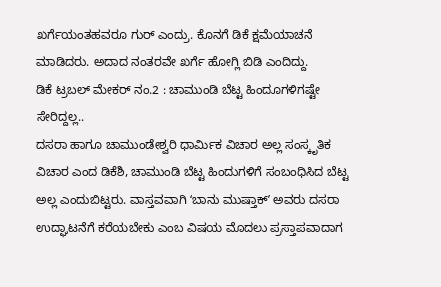ಖರ್ಗೆಯಂತಹವರೂ ಗುರ್ ಎಂದ್ರು. ಕೊನಗೆ ಡಿಕೆ ಕ್ಷಮೆಯಾಚನೆ ಮಾಡಿದರು. ಅದಾದ ನಂತರವೇ ಖರ್ಗೆ ಹೋಗ್ಲಿ ಬಿಡಿ ಎಂದಿದ್ದು.
ಡಿಕೆ ಟ್ರಬಲ್ ಮೇಕರ್ ನಂ.2 : ಚಾಮುಂಡಿ ಬೆಟ್ಟ ಹಿಂದೂಗಳಿಗಷ್ಟೇ ಸೇರಿದ್ದಲ್ಲ..
ದಸರಾ ಹಾಗೂ ಚಾಮುಂಡೇಶ್ವರಿ ಧಾರ್ಮಿಕ ವಿಚಾರ ಅಲ್ಲ ಸಂಸ್ಕೃತಿಕ ವಿಚಾರ ಎಂದ ಡಿಕೆಶಿ, ಚಾಮುಂಡಿ ಬೆಟ್ಟ ಹಿಂದುಗಳಿಗೆ ಸಂಬಂಧಿಸಿದ ಬೆಟ್ಟ ಅಲ್ಲ ಎಂದುಬಿಟ್ಟರು. ವಾಸ್ತವವಾಗಿ ʻಬಾನು ಮುಷ್ತಾಕ್ʼ ಅವರು ದಸರಾ ಉದ್ಘಾಟನೆಗೆ ಕರೆಯಬೇಕು ಎಂಬ ವಿಷಯ ಮೊದಲು ಪ್ರಸ್ತಾಪವಾದಾಗ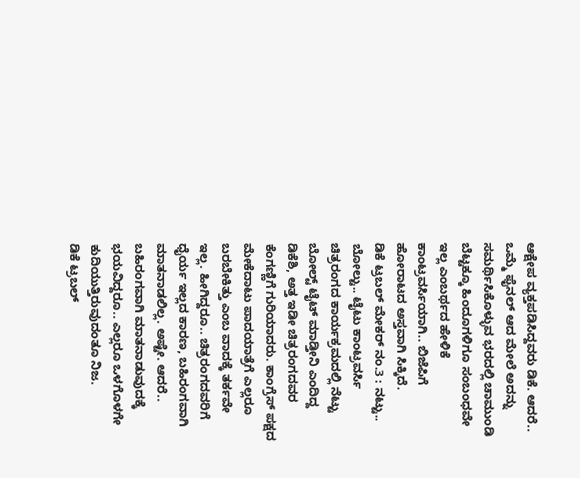ಆಕ್ಷೇಪ ವ್ಯಕ್ತಪಡಿಸಿದ್ದವರು ಡಿಕೆ. ಆದರೆ.. ಒಮ್ಮೆ ಫೈನಲ್ ಆದ ಮೇಲೆ ಅದನ್ನು ಸಮರ್ಥಿಸಿಕೊಳ್ಳುವ ಭರದಲ್ಲಿ ಚಾಮುಂಡಿ ಬೆಟ್ಟಕ್ಕೂ ಹಿಂದೂಗಳಿಗೂ ಸಂಬಂಧವೇ ಇಲ್ಲ ಎಂಬರ್ಥದ ಹೇಳಿಕೆ ಕಾಂಟ್ರವರ್ಸಿಯಾಗಿ.. ಬಿಜೆಪಿಗೆ ಹೋರಾಟದ ಅಸ್ತವಾಗಿ ಸಿಕ್ಕಿದೆ.
ಡಿಕೆ ಟ್ರಬಲ್ ಮೇಕರ್ ನಂ.3 : ನಟ್ಟು.. ಬೋಲ್ಟು.. ಟೈಟು ಕಾಂಟ್ರವರ್ಸಿ
ಚಿತ್ರರಂಗದ ಕಾರ್ಯಕ್ರಮದಲ್ಲಿ ನೆಟ್ಟು ಬೋಲ್ಟ್ ಟೈಟ್ ಮಾಡ್ತೀನಿ ಎಂದಿದ್ದ ಡಿಕೆಶಿ, ಅತ್ತ ಇಡೀ ಚಿತ್ರರಂಗದವರ ಕೆಂಗಣ್ಣಿಗೆ ಗುರಿಯಾದರು. ಕಾಂಗ್ರೆಸ್ ಪಕ್ಷದ ಮೇಕೆದಾಟು ಪಾದಯಾತ್ರೆಗೆ ಎಲ್ಲರೂ ಬರಬೇಕಿತ್ತು ಎಂಬ ವಾದಕ್ಕೆ ತರ್ಕವೇ ಇಲ್ಲ. ಹೀಗಿದ್ದರೂ.. ಚಿತ್ರರಂಗದವರಿಗೆ ಧೈರ್ಯ ಇಲ್ಲದ ಕಾರಣ, ಬಹಿರಂಗವಾಗಿ ಮಾತನಾಡಲಿಲ್ಲ. ಅಷ್ಟೇ. ಆದರೆ.. ಬಹಿರಂಗವಾಗಿ ಮಾತನಾಡುವುದಕ್ಕೆ ಭಯವಿದ್ದರೂ.. ಎಲ್ಲರೂ ಒಳಗೊಳಗೇ ಕುದಿಯುತ್ತಿರುವುದಂತೂ ನಿಜ.
ಡಿಕೆ ಟ್ರಬಲ್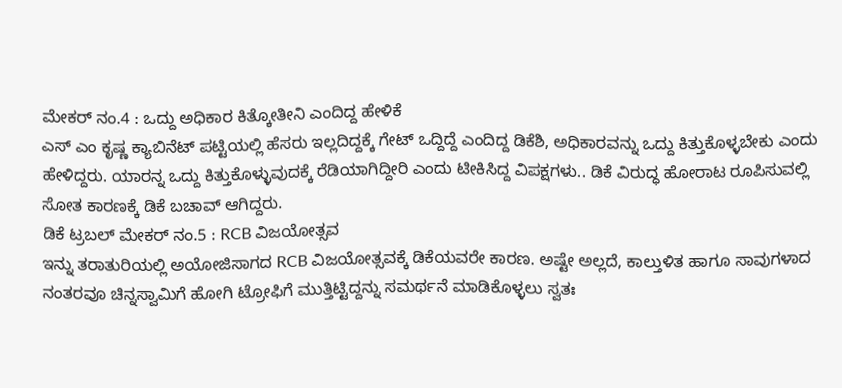ಮೇಕರ್ ನಂ.4 : ಒದ್ದು ಅಧಿಕಾರ ಕಿತ್ಕೋತೀನಿ ಎಂದಿದ್ದ ಹೇಳಿಕೆ
ಎಸ್ ಎಂ ಕೃಷ್ಣ ಕ್ಯಾಬಿನೆಟ್ ಪಟ್ಟಿಯಲ್ಲಿ ಹೆಸರು ಇಲ್ಲದಿದ್ದಕ್ಕೆ ಗೇಟ್ ಒದ್ದಿದ್ದೆ ಎಂದಿದ್ದ ಡಿಕೆಶಿ, ಅಧಿಕಾರವನ್ನು ಒದ್ದು ಕಿತ್ತುಕೊಳ್ಳಬೇಕು ಎಂದು ಹೇಳಿದ್ದರು. ಯಾರನ್ನ ಒದ್ದು ಕಿತ್ತುಕೊಳ್ಳುವುದಕ್ಕೆ ರೆಡಿಯಾಗಿದ್ದೀರಿ ಎಂದು ಟೀಕಿಸಿದ್ದ ವಿಪಕ್ಷಗಳು.. ಡಿಕೆ ವಿರುದ್ಧ ಹೋರಾಟ ರೂಪಿಸುವಲ್ಲಿ ಸೋತ ಕಾರಣಕ್ಕೆ ಡಿಕೆ ಬಚಾವ್ ಆಗಿದ್ದರು.
ಡಿಕೆ ಟ್ರಬಲ್ ಮೇಕರ್ ನಂ.5 : RCB ವಿಜಯೋತ್ಸವ
ಇನ್ನು ತರಾತುರಿಯಲ್ಲಿ ಅಯೋಜಿಸಾಗದ RCB ವಿಜಯೋತ್ಸವಕ್ಕೆ ಡಿಕೆಯವರೇ ಕಾರಣ. ಅಷ್ಟೇ ಅಲ್ಲದೆ, ಕಾಲ್ತುಳಿತ ಹಾಗೂ ಸಾವುಗಳಾದ ನಂತರವೂ ಚಿನ್ನಸ್ವಾಮಿಗೆ ಹೋಗಿ ಟ್ರೋಫಿಗೆ ಮುತ್ತಿಟ್ಟಿದ್ದನ್ನು ಸಮರ್ಥನೆ ಮಾಡಿಕೊಳ್ಳಲು ಸ್ವತಃ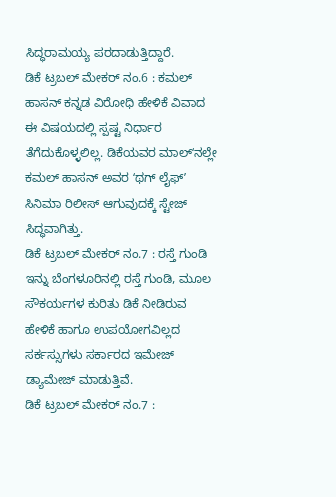ಸಿದ್ಧರಾಮಯ್ಯ ಪರದಾಡುತ್ತಿದ್ದಾರೆ.
ಡಿಕೆ ಟ್ರಬಲ್ ಮೇಕರ್ ನಂ.6 : ಕಮಲ್ ಹಾಸನ್ ಕನ್ನಡ ವಿರೋಧಿ ಹೇಳಿಕೆ ವಿವಾದ
ಈ ವಿಷಯದಲ್ಲಿ ಸ್ಪಷ್ಟ ನಿರ್ಧಾರ ತೆಗೆದುಕೊಳ್ಳಲಿಲ್ಲ. ಡಿಕೆಯವರ ಮಾಲ್ʻನಲ್ಲೇ ಕಮಲ್ ಹಾಸನ್ ಅವರ ʻಥಗ್ ಲೈಫ್ʼ ಸಿನಿಮಾ ರಿಲೀಸ್ ಆಗುವುದಕ್ಕೆ ಸ್ಟೇಜ್ ಸಿದ್ಧವಾಗಿತ್ತು.
ಡಿಕೆ ಟ್ರಬಲ್ ಮೇಕರ್ ನಂ.7 : ರಸ್ತೆ ಗುಂಡಿ
ಇನ್ನು ಬೆಂಗಳೂರಿನಲ್ಲಿ ರಸ್ತೆ ಗುಂಡಿ, ಮೂಲ ಸೌಕರ್ಯಗಳ ಕುರಿತು ಡಿಕೆ ನೀಡಿರುವ ಹೇಳಿಕೆ ಹಾಗೂ ಉಪಯೋಗವಿಲ್ಲದ ಸರ್ಕಸ್ಸುಗಳು ಸರ್ಕಾರದ ಇಮೇಜ್ ಡ್ಯಾಮೇಜ್ ಮಾಡುತ್ತಿವೆ.
ಡಿಕೆ ಟ್ರಬಲ್ ಮೇಕರ್ ನಂ.7 :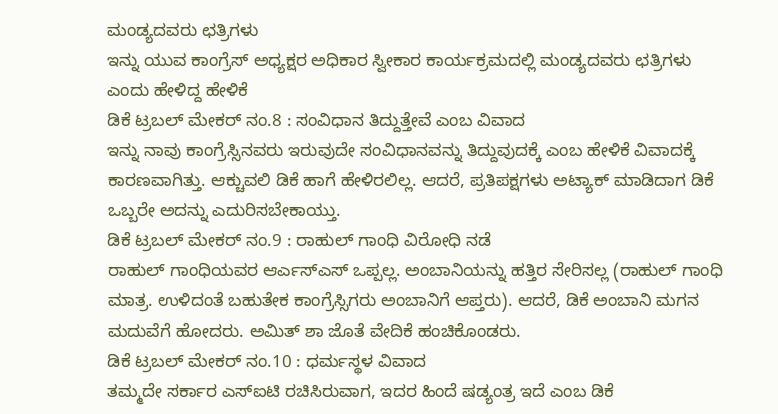ಮಂಡ್ಯದವರು ಛತ್ರಿಗಳು
ಇನ್ನು ಯುವ ಕಾಂಗ್ರೆಸ್ ಅಧ್ಯಕ್ಷರ ಅಧಿಕಾರ ಸ್ವೀಕಾರ ಕಾರ್ಯಕ್ರಮದಲ್ಲಿ ಮಂಡ್ಯದವರು ಛತ್ರಿಗಳು ಎಂದು ಹೇಳಿದ್ದ ಹೇಳಿಕೆ
ಡಿಕೆ ಟ್ರಬಲ್ ಮೇಕರ್ ನಂ.8 : ಸಂವಿಧಾನ ತಿದ್ದುತ್ತೇವೆ ಎಂಬ ವಿವಾದ
ಇನ್ನು ನಾವು ಕಾಂಗ್ರೆಸ್ಸಿನವರು ಇರುವುದೇ ಸಂವಿಧಾನವನ್ನು ತಿದ್ದುವುದಕ್ಕೆ ಎಂಬ ಹೇಳಿಕೆ ವಿವಾದಕ್ಕೆ ಕಾರಣವಾಗಿತ್ತು. ಆಕ್ಚುವಲಿ ಡಿಕೆ ಹಾಗೆ ಹೇಳಿರಲಿಲ್ಲ. ಆದರೆ, ಪ್ರತಿಪಕ್ಷಗಳು ಅಟ್ಯಾಕ್ ಮಾಡಿದಾಗ ಡಿಕೆ ಒಬ್ಬರೇ ಅದನ್ನು ಎದುರಿಸಬೇಕಾಯ್ತು.
ಡಿಕೆ ಟ್ರಬಲ್ ಮೇಕರ್ ನಂ.9 : ರಾಹುಲ್ ಗಾಂಧಿ ವಿರೋಧಿ ನಡೆ
ರಾಹುಲ್ ಗಾಂಧಿಯವರ ಆರ್ಎಸ್ಎಸ್ ಒಪ್ಪಲ್ಲ. ಅಂಬಾನಿಯನ್ನು ಹತ್ತಿರ ಸೇರಿಸಲ್ಲ (ರಾಹುಲ್ ಗಾಂಧಿ ಮಾತ್ರ. ಉಳಿದಂತೆ ಬಹುತೇಕ ಕಾಂಗ್ರೆಸ್ಸಿಗರು ಅಂಬಾನಿಗೆ ಆಪ್ತರು). ಆದರೆ, ಡಿಕೆ ಅಂಬಾನಿ ಮಗನ ಮದುವೆಗೆ ಹೋದರು. ಅಮಿತ್ ಶಾ ಜೊತೆ ವೇದಿಕೆ ಹಂಚಿಕೊಂಡರು.
ಡಿಕೆ ಟ್ರಬಲ್ ಮೇಕರ್ ನಂ.10 : ಧರ್ಮಸ್ಥಳ ವಿವಾದ
ತಮ್ಮದೇ ಸರ್ಕಾರ ಎಸ್ಐಟಿ ರಚಿಸಿರುವಾಗ, ಇದರ ಹಿಂದೆ ಷಡ್ಯಂತ್ರ ಇದೆ ಎಂಬ ಡಿಕೆ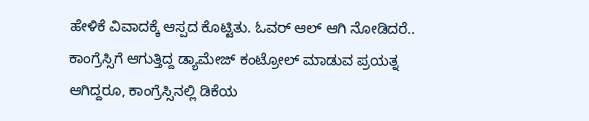ಹೇಳಿಕೆ ವಿವಾದಕ್ಕೆ ಆಸ್ಪದ ಕೊಟ್ಟಿತು. ಓವರ್ ಆಲ್ ಆಗಿ ನೋಡಿದರೆ.. ಕಾಂಗ್ರೆಸ್ಸಿಗೆ ಆಗುತ್ತಿದ್ದ ಡ್ಯಾಮೇಜ್ ಕಂಟ್ರೋಲ್ ಮಾಡುವ ಪ್ರಯತ್ನ ಆಗಿದ್ದರೂ, ಕಾಂಗ್ರೆಸ್ಸಿನಲ್ಲಿ ಡಿಕೆಯ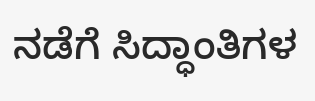ನಡೆಗೆ ಸಿದ್ಧಾಂತಿಗಳ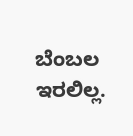ಬೆಂಬಲ ಇರಲಿಲ್ಲ.